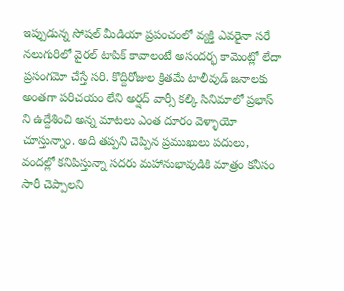ఇప్పుడున్న సోషల్ మీడియా ప్రపంచంలో వ్యక్తి ఎవరైనా సరే నలుగురిలో వైరల్ టాపిక్ కావాలంటే అసందర్భ కామెంట్లో లేదా ప్రసంగమో చేస్తే సరి. కొద్దిరోజుల క్రితమే టాలీవుడ్ జనాలకు అంతగా పరిచయం లేని అర్షద్ వార్సీ కల్కి సినిమాలో ప్రభాస్ ని ఉద్దేశించి అన్న మాటలు ఎంత దూరం వెళ్ళాయో చూస్తున్నాం. అది తప్పని చెప్పిన ప్రముఖులు పదులు, వందల్లో కనిపిస్తున్నా సదరు మహానుభావుడికి మాత్రం కనీసం సారీ చెప్పాలని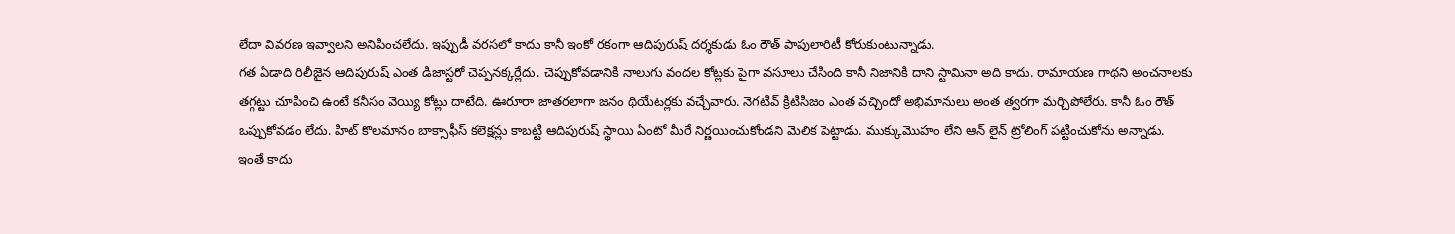లేదా వివరణ ఇవ్వాలని అనిపించలేదు. ఇప్పుడీ వరసలో కాదు కానీ ఇంకో రకంగా ఆదిపురుష్ దర్శకుడు ఓం రౌత్ పాపులారిటీ కోరుకుంటున్నాడు.
గత ఏడాది రిలీజైన ఆదిపురుష్ ఎంత డిజాస్టరో చెప్పనక్కర్లేదు. చెప్పుకోవడానికి నాలుగు వందల కోట్లకు పైగా వసూలు చేసింది కానీ నిజానికి దాని స్టామినా అది కాదు. రామాయణ గాథని అంచనాలకు తగ్గట్టు చూపించి ఉంటే కనీసం వెయ్యి కోట్లు దాటేది. ఊరూరా జాతరలాగా జనం థియేటర్లకు వచ్చేవారు. నెగటివ్ క్రిటిసిజం ఎంత వచ్చిందో అభిమానులు అంత త్వరగా మర్చిపోలేరు. కానీ ఓం రౌత్ ఒప్పుకోవడం లేదు. హిట్ కొలమానం బాక్సాఫీస్ కలెక్షన్లు కాబట్టి ఆదిపురుష్ స్థాయి ఏంటో మీరే నిర్ణయించుకోండని మెలిక పెట్టాడు. ముక్కుమొహం లేని ఆన్ లైన్ ట్రోలింగ్ పట్టించుకోను అన్నాడు.
ఇంతే కాదు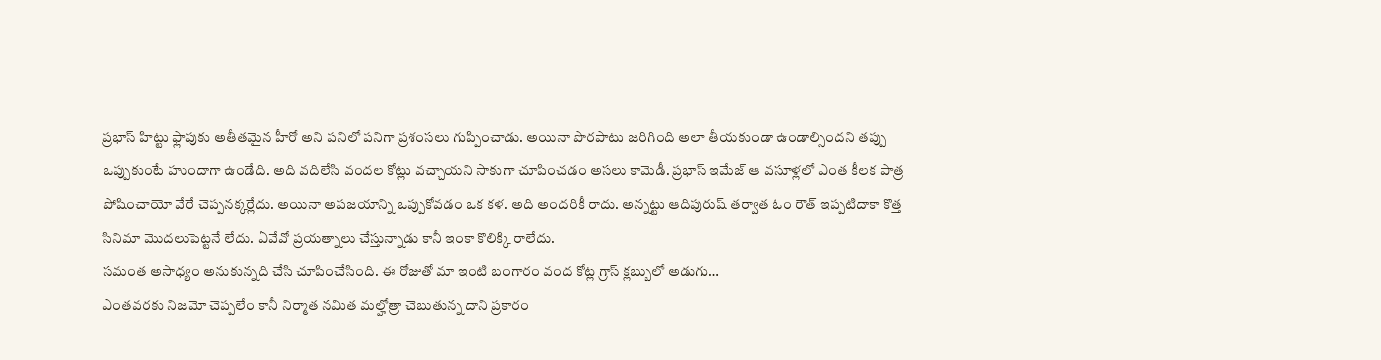ప్రభాస్ హిట్టు ఫ్లాపుకు అతీతమైన హీరో అని పనిలో పనిగా ప్రశంసలు గుప్పించాడు. అయినా పొరపాటు జరిగింది అలా తీయకుండా ఉండాల్సిందని తప్పు ఒప్పుకుంటే హుందాగా ఉండేది. అది వదిలేసి వందల కోట్లు వచ్చాయని సాకుగా చూపించడం అసలు కామెడీ. ప్రభాస్ ఇమేజ్ ఆ వసూళ్లలో ఎంత కీలక పాత్ర పోషించాయో వేరే చెప్పనక్కర్లేదు. అయినా అపజయాన్ని ఒప్పుకోవడం ఒక కళ. అది అందరికీ రాదు. అన్నట్టు ఆదిపురుష్ తర్వాత ఓం రౌత్ ఇప్పటిదాకా కొత్త సినిమా మొదలుపెట్టనే లేదు. ఏవేవో ప్రయత్నాలు చేస్తున్నాడు కానీ ఇంకా కొలిక్కి రాలేదు.
సమంత అసాధ్యం అనుకున్నది చేసి చూపించేసింది. ఈ రోజుతో మా ఇంటి బంగారం వంద కోట్ల గ్రాస్ క్లబ్బులో అడుగు…
ఎంతవరకు నిజమో చెప్పలేం కానీ నిర్మాత నమిత మల్హోత్రా చెబుతున్న దాని ప్రకారం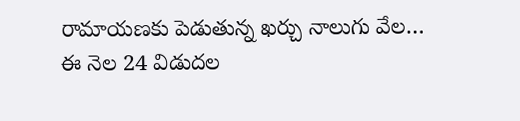రామాయణకు పెడుతున్న ఖర్చు నాలుగు వేల…
ఈ నెల 24 విడుదల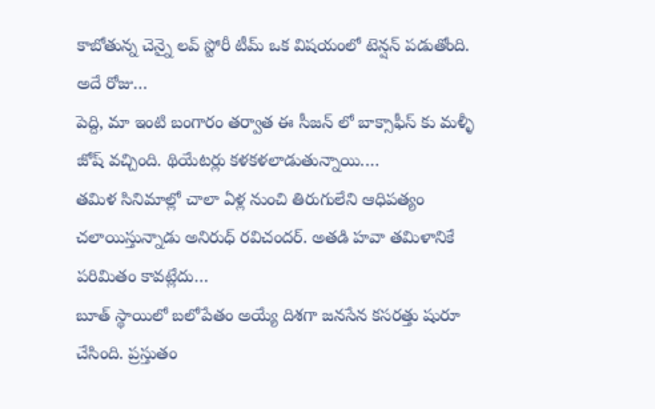కాబోతున్న చెన్నై లవ్ స్టోరీ టీమ్ ఒక విషయంలో టెన్షన్ పడుతోంది. అదే రోజు…
పెద్ది, మా ఇంటి బంగారం తర్వాత ఈ సీజన్ లో బాక్సాఫీస్ కు మళ్ళీ జోష్ వచ్చింది. థియేటర్లు కళకళలాడుతున్నాయి.…
తమిళ సినిమాల్లో చాలా ఏళ్ల నుంచి తిరుగులేని ఆధిపత్యం చలాయిస్తున్నాడు అనిరుధ్ రవిచందర్. అతడి హవా తమిళానికే పరిమితం కావట్లేదు…
బూత్ స్థాయిలో బలోపేతం అయ్యే దిశగా జనసేన కసరత్తు షురూ చేసింది. ప్రస్తుతం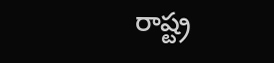రాష్ట్ర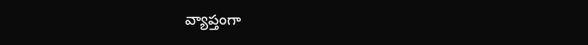వ్యాప్తంగా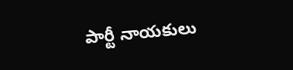పార్టీ నాయకులు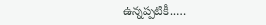ఉన్నప్పటికీ..…